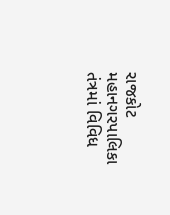રાજકોટ મહાનગરપાલિકા તંત્રમાં વિવિધ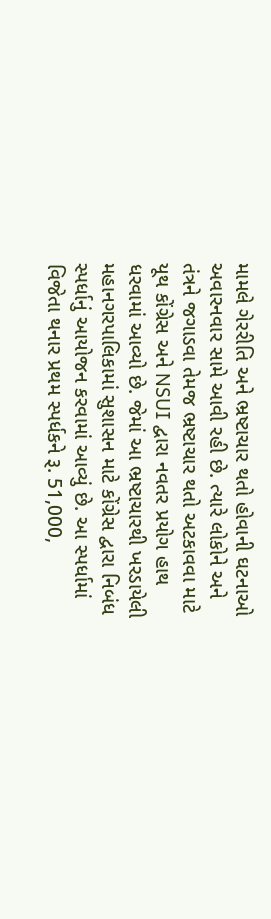મામલે ગેરરીતિ અને ભ્રષ્ટાચાર થતો હોવાની ઘટનાઓ અવારનવાર સામે આવી રહી છે. ત્યારે લોકોને અને તંત્રને જગાડવા તેમજ ભ્રષ્ટાચાર થતો અટકાવવા માટે યૂથ કોંગ્રેસ અને NSUI દ્વારા નવતર પ્રયોગ હાથ ધરવામાં આવ્યો છે. જેમાં આ ભ્રષ્ટાચારથી ખરડાયેલી મહાનગરપાલિકામાં સુશાસન માટે કોંગ્રેસ દ્વારા નિબંધ સ્પર્ધાનું આયોજન કરવામાં આવ્યું છે. આ સ્પર્ધામાં વિજેતા થનાર પ્રથમ સ્પર્ધકને રૂ. 51,000,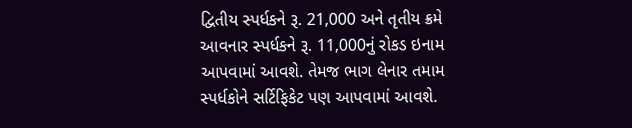દ્વિતીય સ્પર્ધકને રૂ. 21,000 અને તૃતીય ક્રમે આવનાર સ્પર્ધકને રૂ. 11,000નું રોકડ ઇનામ આપવામાં આવશે. તેમજ ભાગ લેનાર તમામ સ્પર્ધકોને સર્ટિફિકેટ પણ આપવામાં આવશે.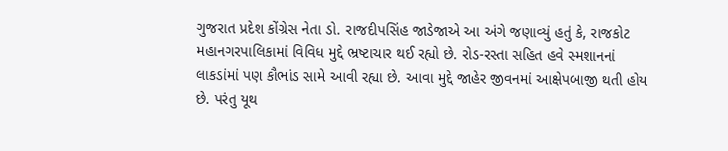ગુજરાત પ્રદેશ કોંગ્રેસ નેતા ડો. રાજદીપસિંહ જાડેજાએ આ અંગે જણાવ્યું હતું કે, રાજકોટ મહાનગરપાલિકામાં વિવિધ મુદ્દે ભ્રષ્ટાચાર થઈ રહ્યો છે. રોડ-રસ્તા સહિત હવે સ્મશાનનાં લાકડાંમાં પણ કૌભાંડ સામે આવી રહ્યા છે. આવા મુદ્દે જાહેર જીવનમાં આક્ષેપબાજી થતી હોય છે. પરંતુ યૂથ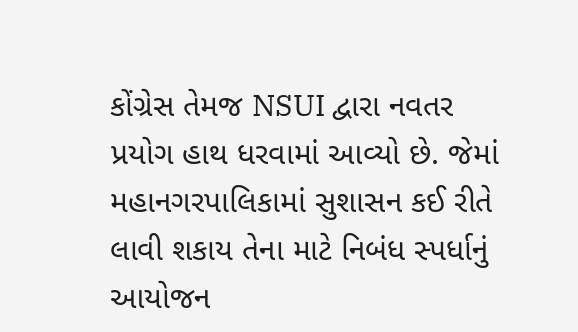કોંગ્રેસ તેમજ NSUI દ્વારા નવતર પ્રયોગ હાથ ધરવામાં આવ્યો છે. જેમાં મહાનગરપાલિકામાં સુશાસન કઈ રીતે લાવી શકાય તેના માટે નિબંધ સ્પર્ધાનું આયોજન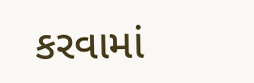કરવામાં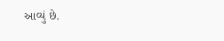આવ્યું છે.